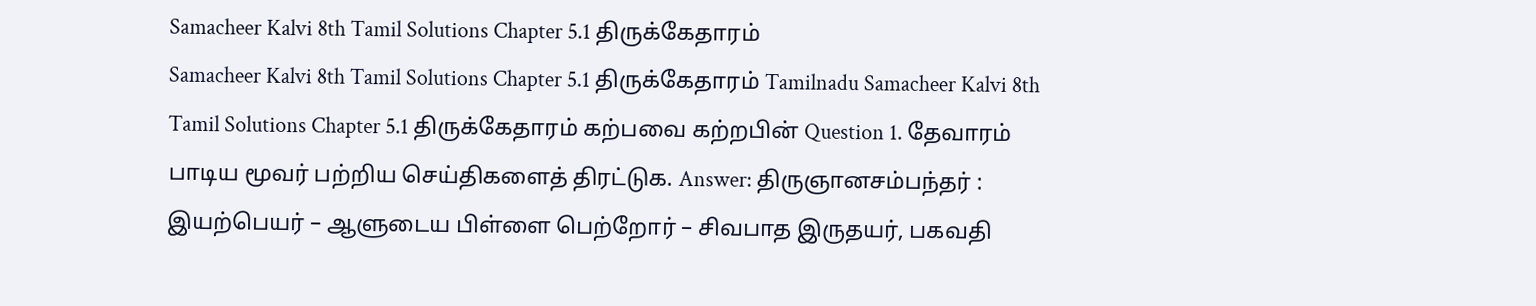Samacheer Kalvi 8th Tamil Solutions Chapter 5.1 திருக்கேதாரம்
Samacheer Kalvi 8th Tamil Solutions Chapter 5.1 திருக்கேதாரம் Tamilnadu Samacheer Kalvi 8th Tamil Solutions Chapter 5.1 திருக்கேதாரம் கற்பவை கற்றபின் Question 1. தேவாரம் பாடிய மூவர் பற்றிய செய்திகளைத் திரட்டுக. Answer: திருஞானசம்பந்தர் : இயற்பெயர் – ஆளுடைய பிள்ளை பெற்றோர் – சிவபாத இருதயர், பகவதி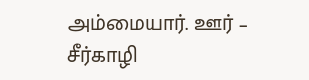அம்மையார். ஊர் – சீர்காழி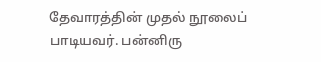தேவாரத்தின் முதல் நூலைப் பாடியவர். பன்னிரு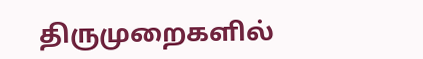திருமுறைகளில்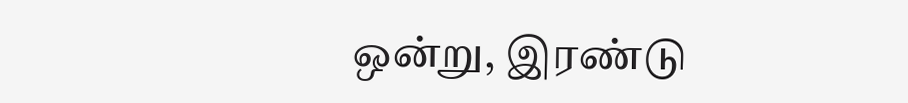ஒன்று, இரண்டு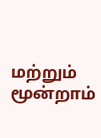மற்றும் மூன்றாம்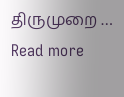திருமுறை … Read more